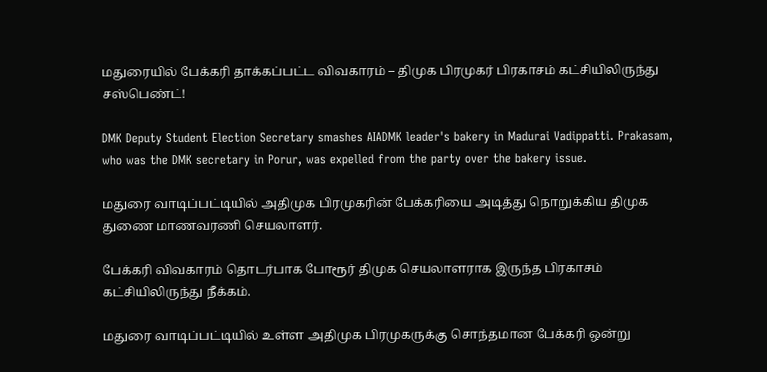மதுரையில் பேக்கரி தாக்கப்பட்ட விவகாரம் – திமுக பிரமுகர் பிரகாசம் கட்சியிலிருந்து சஸ்பெண்ட்!

DMK Deputy Student Election Secretary smashes AIADMK leader's bakery in Madurai Vadippatti. Prakasam, who was the DMK secretary in Porur, was expelled from the party over the bakery issue.

மதுரை வாடிப்பட்டியில் அதிமுக பிரமுகரின் பேக்கரியை அடித்து நொறுக்கிய திமுக துணை மாணவரணி செயலாளர்.

பேக்கரி விவகாரம் தொடர்பாக போரூர் திமுக செயலாளராக இருந்த பிரகாசம் கட்சியிலிருந்து நீக்கம்.

மதுரை வாடிப்பட்டியில் உள்ள அதிமுக பிரமுகருக்கு சொந்தமான பேக்கரி ஒன்று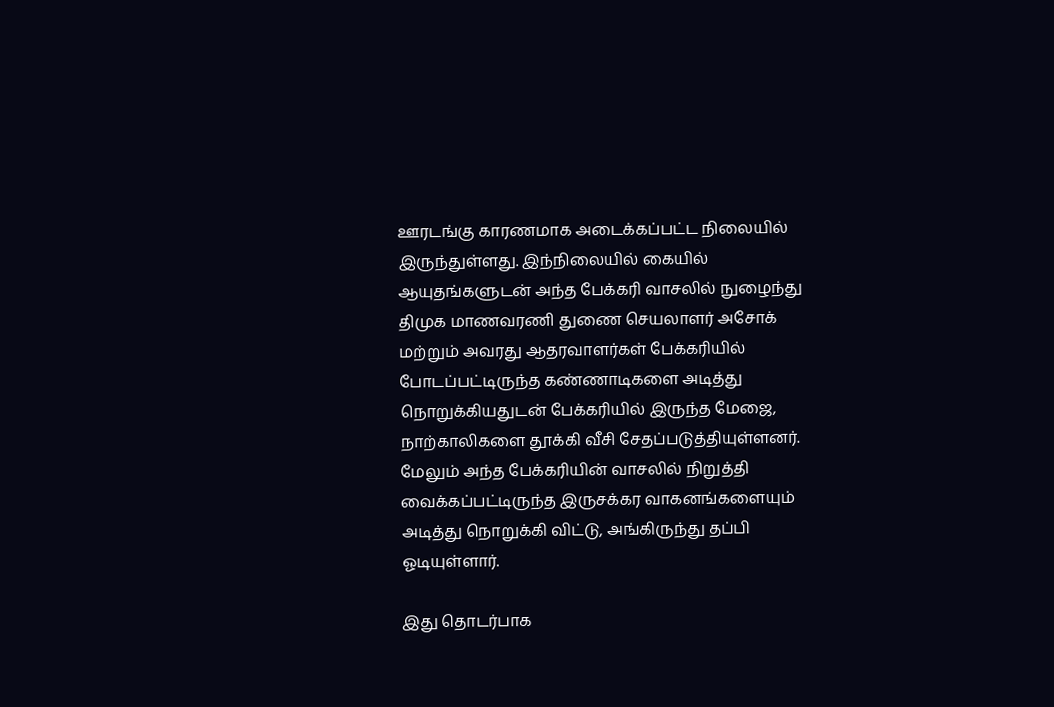ஊரடங்கு காரணமாக அடைக்கப்பட்ட நிலையில் இருந்துள்ளது. இந்நிலையில் கையில் ஆயுதங்களுடன் அந்த பேக்கரி வாசலில் நுழைந்து திமுக மாணவரணி துணை செயலாளர் அசோக் மற்றும் அவரது ஆதரவாளர்கள் பேக்கரியில் போடப்பட்டிருந்த கண்ணாடிகளை அடித்து நொறுக்கியதுடன் பேக்கரியில் இருந்த மேஜை, நாற்காலிகளை தூக்கி வீசி சேதப்படுத்தியுள்ளனர். மேலும் அந்த பேக்கரியின் வாசலில் நிறுத்தி வைக்கப்பட்டிருந்த இருசக்கர வாகனங்களையும் அடித்து நொறுக்கி விட்டு, அங்கிருந்து தப்பி ஓடியுள்ளார்.

இது தொடர்பாக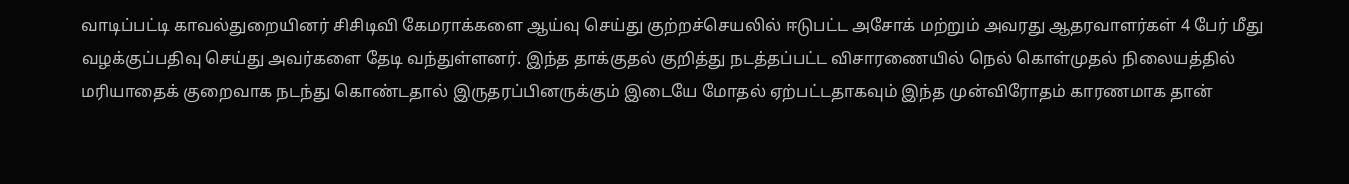வாடிப்பட்டி காவல்துறையினர் சிசிடிவி கேமராக்களை ஆய்வு செய்து குற்றச்செயலில் ஈடுபட்ட அசோக் மற்றும் அவரது ஆதரவாளர்கள் 4 பேர் மீது வழக்குப்பதிவு செய்து அவர்களை தேடி வந்துள்ளனர். இந்த தாக்குதல் குறித்து நடத்தப்பட்ட விசாரணையில் நெல் கொள்முதல் நிலையத்தில் மரியாதைக் குறைவாக நடந்து கொண்டதால் இருதரப்பினருக்கும் இடையே மோதல் ஏற்பட்டதாகவும் இந்த முன்விரோதம் காரணமாக தான்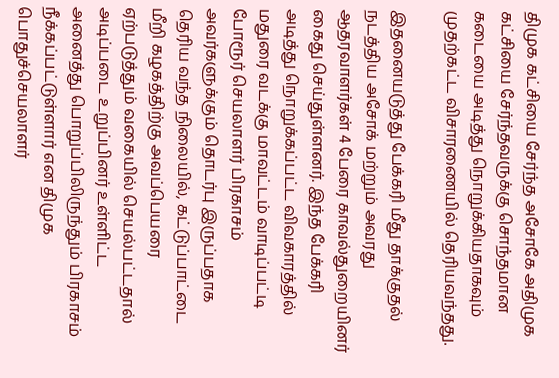திமுக கட்சியை சேர்ந்த அசோகே அதிமுக கட்சியை சேர்ந்தவருக்கு சொந்தமான கடையை அடித்து நொறுக்கியதாகவும் முதற்கட்ட விசாரணையில் தெரியவந்தது.

இதனையடுத்து பேக்கரி மீது தாக்குதல் நடத்திய அசோக் மற்றும் அவரது ஆதரவாளர்கள் 4 பேரை காவல்துறையினர் கைது செய்துள்ளனர். இந்த பேக்கரி அடித்து நொறுக்கப்பட்ட விவகாரத்தில் மதுரை வடக்கு மாவட்டம் வாடிப்பட்டி போரூர் செயலாளர் பிரகாசம் அவர்களுக்கும் தொடர்பு இருப்பதாக தெரிய வந்த நிலையில், கட்டுப்பாட்டை மீறி கழகத்திற்கு அவப்பெயரை ஏற்படுத்தும் வகையில் செயல்பட்டதால் அடிப்படை உறுப்பினர் உள்ளிட்ட அனைத்து பொறுப்பிலிருந்தும் பிரகாசம் நீக்கப்பட்டுள்ளார் என திமுக பொதுச்செயலாளர்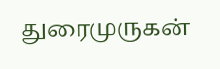துரைமுருகன்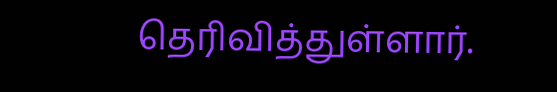தெரிவித்துள்ளார்.